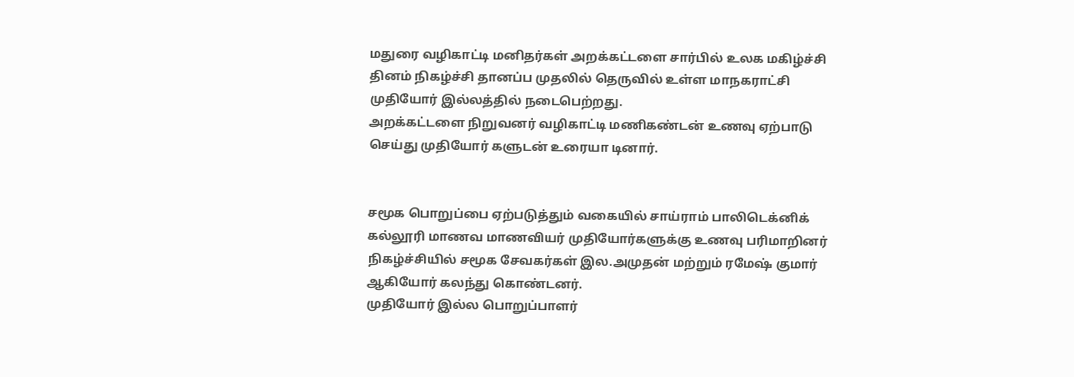மதுரை வழிகாட்டி மனிதர்கள் அறக்கட்டளை சார்பில் உலக மகிழ்ச்சி தினம் நிகழ்ச்சி தானப்ப முதலில் தெருவில் உள்ள மாநகராட்சி முதியோர் இல்லத்தில் நடைபெற்றது.
அறக்கட்டளை நிறுவனர் வழிகாட்டி மணிகண்டன் உணவு ஏற்பாடு செய்து முதியோர் களுடன் உரையா டினார்.


சமூக பொறுப்பை ஏற்படுத்தும் வகையில் சாய்ராம் பாலிடெக்னிக் கல்லூரி மாணவ மாணவியர் முதியோர்களுக்கு உணவு பரிமாறினர் நிகழ்ச்சியில் சமூக சேவகர்கள் இல.அமுதன் மற்றும் ரமேஷ் குமார் ஆகியோர் கலந்து கொண்டனர்.
முதியோர் இல்ல பொறுப்பாளர்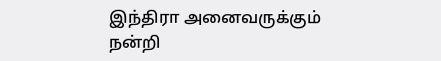இந்திரா அனைவருக்கும்
நன்றி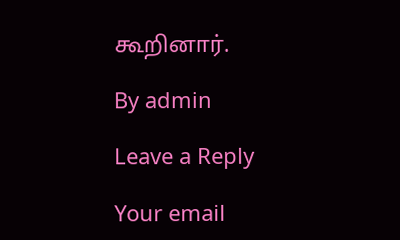கூறினார்.

By admin

Leave a Reply

Your email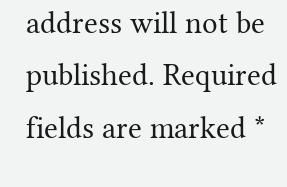address will not be published. Required fields are marked *